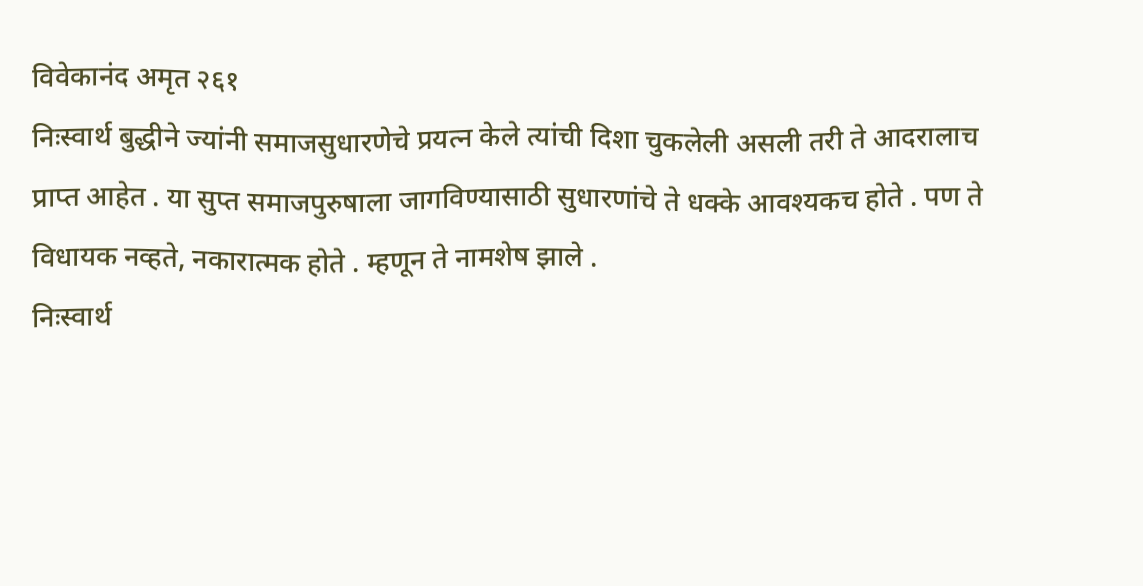विवेकानंद अमृत २६१
निःस्वार्थ बुद्धीने ज्यांनी समाजसुधारणेचे प्रयत्न केले त्यांची दिशा चुकलेली असली तरी ते आदरालाच प्राप्त आहेत . या सुप्त समाजपुरुषाला जागविण्यासाठी सुधारणांचे ते धक्के आवश्यकच होते . पण ते विधायक नव्हते, नकारात्मक होते . म्हणून ते नामशेष झाले .
निःस्वार्थ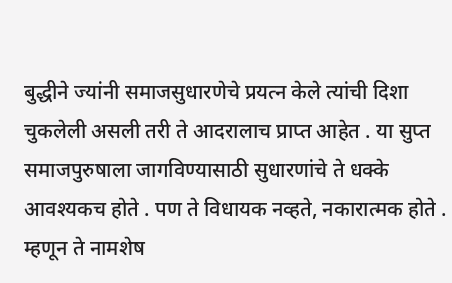बुद्धीने ज्यांनी समाजसुधारणेचे प्रयत्न केले त्यांची दिशा चुकलेली असली तरी ते आदरालाच प्राप्त आहेत . या सुप्त समाजपुरुषाला जागविण्यासाठी सुधारणांचे ते धक्के आवश्यकच होते . पण ते विधायक नव्हते, नकारात्मक होते . म्हणून ते नामशेष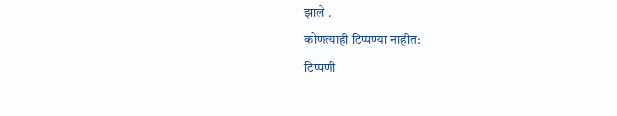झाले .
कोणत्याही टिप्पण्या नाहीत:
टिप्पणी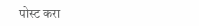पोस्ट करा